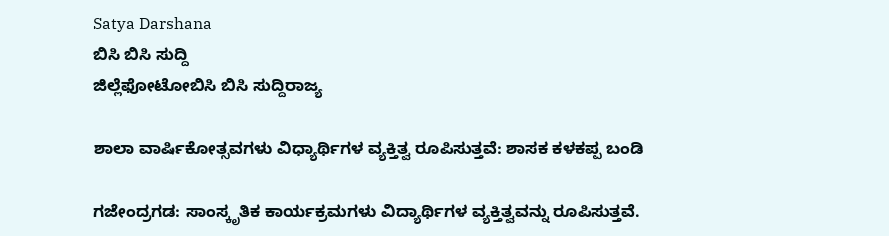Satya Darshana
ಬಿಸಿ ಬಿಸಿ ಸುದ್ದಿ
ಜಿಲ್ಲೆಫೋಟೋಬಿಸಿ ಬಿಸಿ ಸುದ್ದಿರಾಜ್ಯ

ಶಾಲಾ ವಾರ್ಷಿಕೋತ್ಸವಗಳು ವಿಧ್ಯಾರ್ಥಿಗಳ ವ್ಯಕ್ತಿತ್ವ ರೂಪಿಸುತ್ತವೆ: ಶಾಸಕ ಕಳಕಪ್ಪ ಬಂಡಿ

ಗಜೇಂದ್ರಗಡ: ಸಾಂಸ್ಕೃತಿಕ ಕಾರ್ಯಕ್ರಮಗಳು ವಿದ್ಯಾರ್ಥಿಗಳ ವ್ಯಕ್ತಿತ್ವವನ್ನು ರೂಪಿಸುತ್ತವೆ.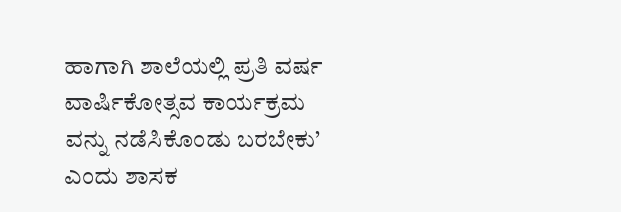ಹಾಗಾಗಿ ಶಾಲೆಯಲ್ಲಿ ಪ್ರತಿ ವರ್ಷ ವಾರ್ಷಿಕೋತ್ಸವ ಕಾರ್ಯಕ್ರಮ ವನ್ನು ನಡೆಸಿಕೊಂಡು ಬರಬೇಕು’ ಎಂದು ಶಾಸಕ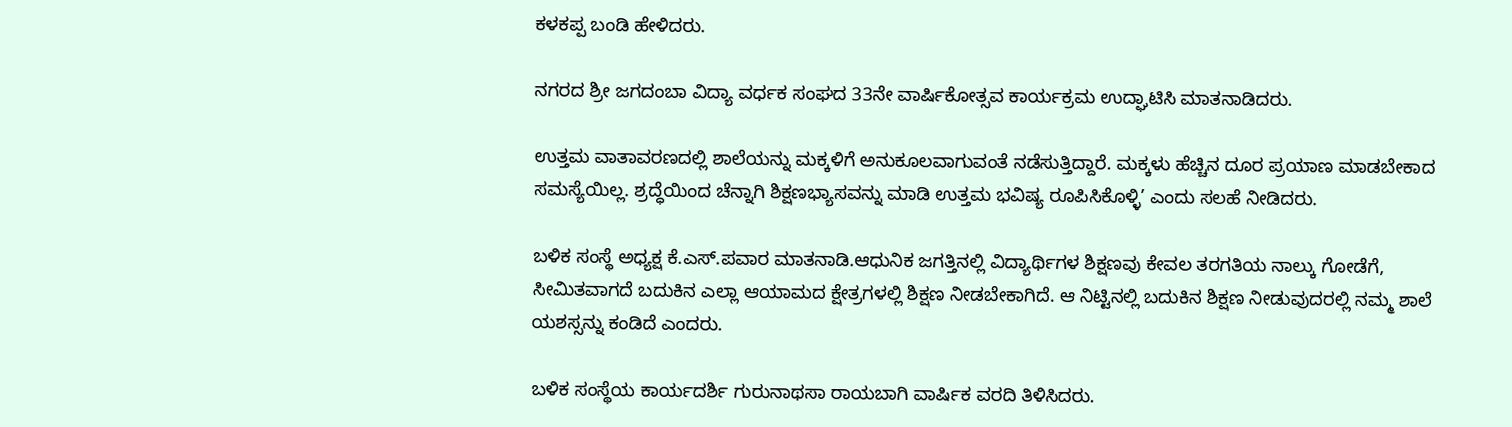ಕಳಕಪ್ಪ ಬಂಡಿ ಹೇಳಿದರು.

ನಗರದ ಶ್ರೀ ಜಗದಂಬಾ ವಿದ್ಯಾ ವರ್ಧಕ ಸಂಘದ 33ನೇ ವಾರ್ಷಿಕೋತ್ಸವ ಕಾರ್ಯಕ್ರಮ ಉದ್ಘಾಟಿಸಿ ಮಾತನಾಡಿದರು.

ಉತ್ತಮ ವಾತಾವರಣದಲ್ಲಿ ಶಾಲೆಯನ್ನು ಮಕ್ಕಳಿಗೆ ಅನುಕೂಲವಾಗುವಂತೆ ನಡೆಸುತ್ತಿದ್ದಾರೆ. ಮಕ್ಕಳು ಹೆಚ್ಚಿನ ದೂರ ಪ್ರಯಾಣ ಮಾಡಬೇಕಾದ ಸಮಸ್ಯೆಯಿಲ್ಲ. ಶ್ರದ್ಧೆಯಿಂದ ಚೆನ್ನಾಗಿ ಶಿಕ್ಷಣಭ್ಯಾಸವನ್ನು ಮಾಡಿ ಉತ್ತಮ ಭವಿಷ್ಯ ರೂಪಿಸಿಕೊಳ್ಳಿ’ ಎಂದು ಸಲಹೆ ನೀಡಿದರು.

ಬಳಿಕ ಸಂಸ್ಥೆ ಅಧ್ಯಕ್ಷ ಕೆ.ಎಸ್.ಪವಾರ ಮಾತನಾಡಿ.ಆಧುನಿಕ ಜಗತ್ತಿನಲ್ಲಿ ವಿದ್ಯಾರ್ಥಿಗಳ ಶಿಕ್ಷಣವು ಕೇವಲ ತರಗತಿಯ ನಾಲ್ಕು ಗೋಡೆಗೆ, ಸೀಮಿತವಾಗದೆ ಬದುಕಿನ ಎಲ್ಲಾ ಆಯಾಮದ ಕ್ಷೇತ್ರಗಳಲ್ಲಿ ಶಿಕ್ಷಣ ನೀಡಬೇಕಾಗಿದೆ. ಆ ನಿಟ್ಟಿನಲ್ಲಿ ಬದುಕಿನ ಶಿಕ್ಷಣ ನೀಡುವುದರಲ್ಲಿ ನಮ್ಮ ಶಾಲೆ ಯಶಸ್ಸನ್ನು ಕಂಡಿದೆ ಎಂದರು.

ಬಳಿಕ ಸಂಸ್ಥೆಯ ಕಾರ್ಯದರ್ಶಿ ಗುರುನಾಥಸಾ ರಾಯಬಾಗಿ ವಾರ್ಷಿಕ ವರದಿ ತಿಳಿಸಿದರು.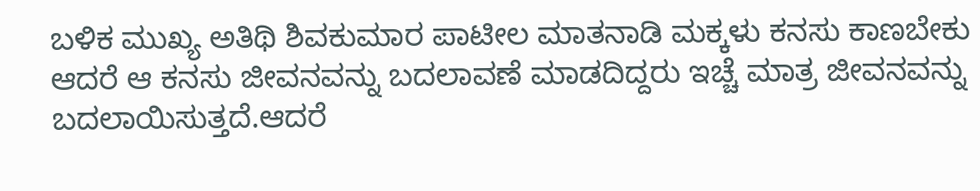ಬಳಿಕ ಮುಖ್ಯ ಅತಿಥಿ ಶಿವಕುಮಾರ ಪಾಟೀಲ ಮಾತನಾಡಿ ಮಕ್ಕಳು ಕನಸು ಕಾಣಬೇಕು ಆದರೆ ಆ ಕನಸು ಜೀವನವನ್ನು ಬದಲಾವಣೆ ಮಾಡದಿದ್ದರು ಇಚ್ಚೆ ಮಾತ್ರ ಜೀವನವನ್ನು ಬದಲಾಯಿಸುತ್ತದೆ.ಆದರೆ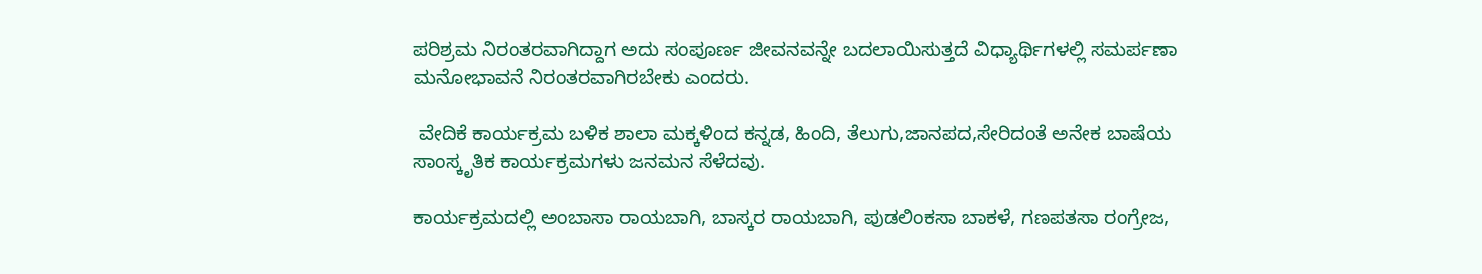ಪರಿಶ್ರಮ ನಿರಂತರವಾಗಿದ್ದಾಗ ಅದು ಸಂಪೂರ್ಣ ಜೀವನವನ್ನೇ ಬದಲಾಯಿಸುತ್ತದೆ ವಿಧ್ಯಾರ್ಥಿಗಳಲ್ಲಿ ಸಮರ್ಪಣಾ ಮನೋಭಾವನೆ ನಿರಂತರವಾಗಿರಬೇಕು ಎಂದರು.

 ವೇದಿಕೆ ಕಾರ್ಯಕ್ರಮ ಬಳಿಕ ಶಾಲಾ ಮಕ್ಕಳಿಂದ ಕನ್ನಡ, ಹಿಂದಿ, ತೆಲುಗು,ಜಾನಪದ,ಸೇರಿದಂತೆ ಅನೇಕ ಬಾಷೆಯ ಸಾಂಸ್ಕೃತಿಕ ಕಾರ್ಯಕ್ರಮಗಳು ಜನಮನ ಸೆಳೆದವು.

ಕಾರ್ಯಕ್ರಮದಲ್ಲಿ ಅಂಬಾಸಾ ರಾಯಬಾಗಿ, ಬಾಸ್ಕರ ರಾಯಬಾಗಿ, ಪುಡಲಿಂಕಸಾ ಬಾಕಳೆ, ಗಣಪತಸಾ ರಂಗ್ರೇಜ,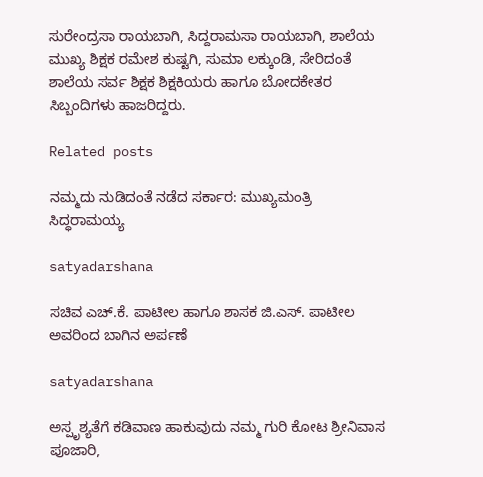ಸುರೇಂದ್ರಸಾ ರಾಯಬಾಗಿ, ಸಿದ್ದರಾಮಸಾ ರಾಯಬಾಗಿ, ಶಾಲೆಯ ಮುಖ್ಯ ಶಿಕ್ಷಕ ರಮೇಶ ಕುಷ್ಟಗಿ, ಸುಮಾ ಲಕ್ಕುಂಡಿ, ಸೇರಿದಂತೆ ಶಾಲೆಯ ಸರ್ವ ಶಿಕ್ಷಕ ಶಿಕ್ಷಕಿಯರು ಹಾಗೂ ಬೋದಕೇತರ ಸಿಬ್ಬಂದಿಗಳು ಹಾಜರಿದ್ದರು.

Related posts

ನಮ್ಮದು ನುಡಿದಂತೆ ನಡೆದ ಸರ್ಕಾರ: ಮುಖ್ಯಮಂತ್ರಿ ಸಿದ್ಧರಾಮಯ್ಯ

satyadarshana

ಸಚಿವ ಎಚ್.ಕೆ. ಪಾಟೀಲ ಹಾಗೂ ಶಾಸಕ ಜಿ.ಎಸ್. ಪಾಟೀಲ ಅವರಿಂದ ಬಾಗಿನ ಅರ್ಪಣೆ

satyadarshana

ಅಸ್ಪೃಶ್ಯತೆಗೆ ಕಡಿವಾಣ ಹಾಕುವುದು ನಮ್ಮ ಗುರಿ ಕೋಟ ಶ್ರೀನಿವಾಸ ಪೂಜಾರಿ,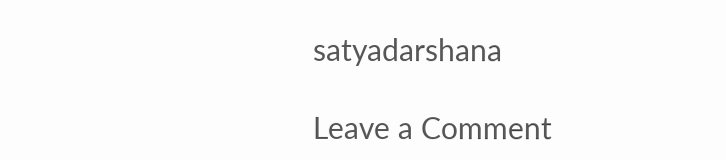satyadarshana

Leave a Comment